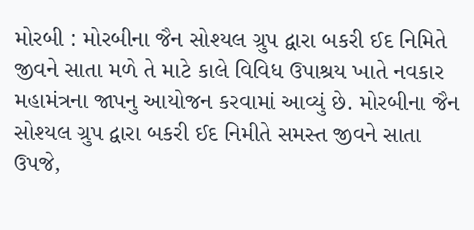મોરબી : મોરબીના જૈન સોશ્યલ ગ્રુપ દ્વારા બકરી ઈદ નિમિતે જીવને સાતા મળે તે માટે કાલે વિવિધ ઉપાશ્રય ખાતે નવકાર મહામંત્રના જાપનુ આયોજન કરવામાં આવ્યું છે. મોરબીના જૈન સોશ્યલ ગ્રુપ દ્વારા બકરી ઈદ નિમીતે સમસ્ત જીવને સાતા ઉપજે,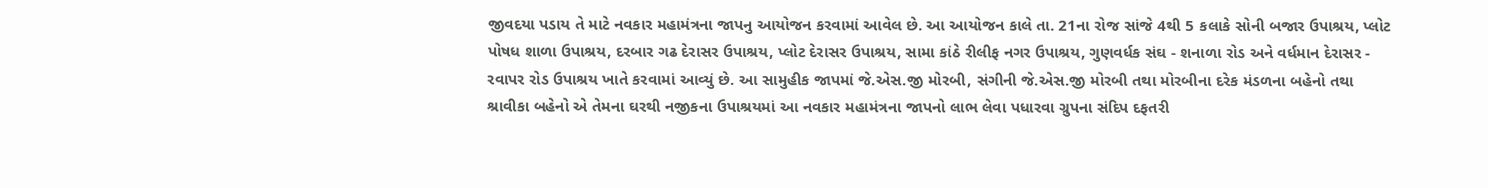જીવદયા પડાય તે માટે નવકાર મહામંત્રના જાપનુ આયોજન કરવામાં આવેલ છે. આ આયોજન કાલે તા. 21ના રોજ સાંજે 4થી 5 કલાકે સોની બજાર ઉપાશ્રય, પ્લોટ પોષધ શાળા ઉપાશ્રય, દરબાર ગઢ દેરાસર ઉપાશ્રય, પ્લોટ દેરાસર ઉપાશ્રય, સામા કાંઠે રીલીફ નગર ઉપાશ્રય, ગુણવર્ધક સંઘ - શનાળા રોડ અને વર્ધમાન દેરાસર - રવાપર રોડ ઉપાશ્રય ખાતે કરવામાં આવ્યું છે. આ સામુહીક જાપમાં જે.એસ.જી મોરબી, સંગીની જે.એસ.જી મોરબી તથા મોરબીના દરેક મંડળના બહેનો તથા શ્રાવીકા બહેનો એ તેમના ઘરથી નજીકના ઉપાશ્રયમાં આ નવકાર મહામંત્રના જાપનો લાભ લેવા પધારવા ગ્રુપના સંદિપ દફતરી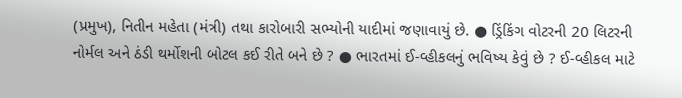(પ્રમુખ), નિતીન મહેતા (મંત્રી) તથા કારોબારી સભ્યોની યાદીમાં જણાવાયું છે. ● ડ્રિંકિંગ વોટરની 20 લિટરની નોર્મલ અને ઠંડી થર્મોશની બોટલ કઈ રીતે બને છે ? ● ભારતમાં ઈ-વ્હીકલનું ભવિષ્ય કેવું છે ? ઈ-વ્હીકલ માટે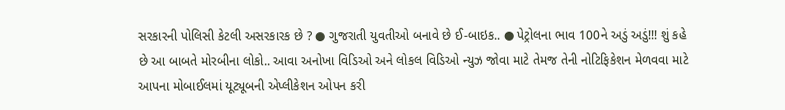સરકારની પોલિસી કેટલી અસરકારક છે ? ● ગુજરાતી યુવતીઓ બનાવે છે ઈ-બાઇક.. ● પેટ્રોલના ભાવ 100ને અડું અડું!!! શું કહે છે આ બાબતે મોરબીના લોકો.. આવા અનોખા વિડિઓ અને લોકલ વિડિઓ ન્યુઝ જોવા માટે તેમજ તેની નોટિફિકેશન મેળવવા માટે આપના મોબાઈલમાં યૂટ્યૂબની એપ્લીકેશન ઓપન કરી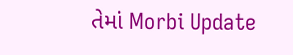તેમાં Morbi Update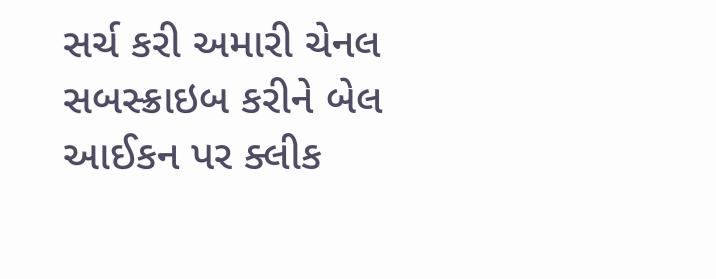સર્ચ કરી અમારી ચેનલ સબસ્ક્રાઇબ કરીને બેલ આઈકન પર ક્લીક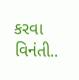કરવા વિનંતી..